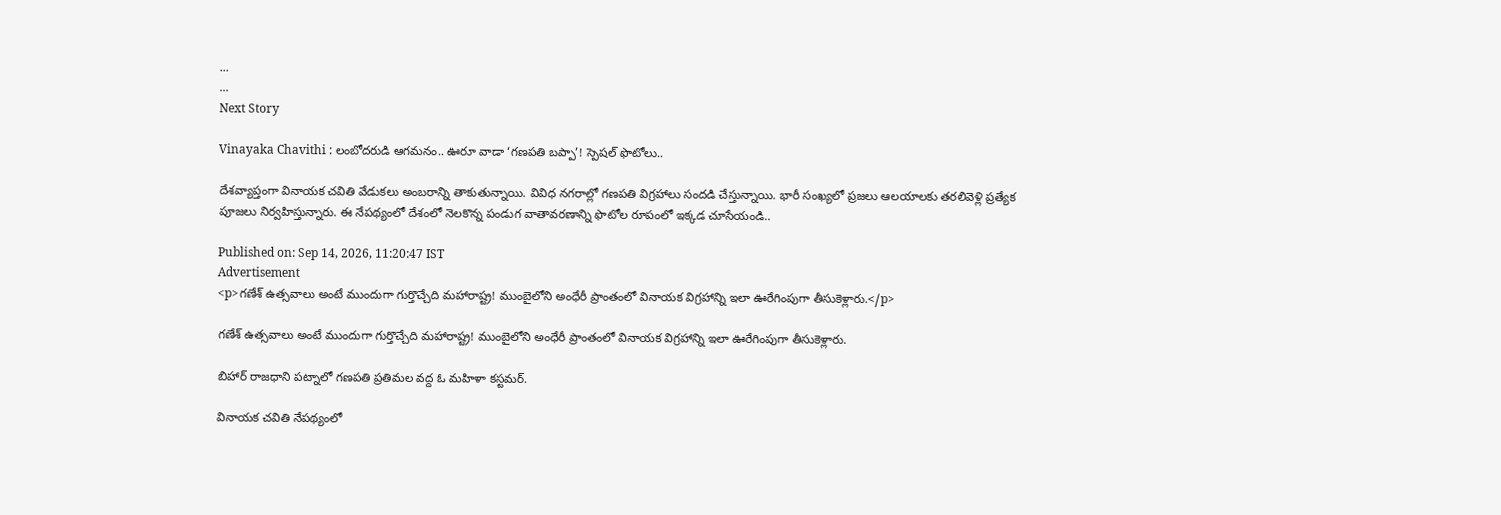...
...
Next Story

Vinayaka Chavithi : లంబోదరుడి ఆగమనం.. ఊరూ వాడా ‘గణపతి బప్పా’! స్పెషల్ ఫొటోలు..

దేశవ్యాప్తంగా వినాయక చవితి వేడుకలు అంబరాన్ని తాకుతున్నాయి. వివిధ నగరాల్లో గణపతి విగ్రహాలు సందడి చేస్తున్నాయి. భారీ సంఖ్యలో ప్రజలు ఆలయాలకు తరలివెళ్లి ప్రత్యేక పూజలు నిర్వహిస్తున్నారు. ఈ నేపథ్యంలో దేశంలో నెలకొన్న పండుగ వాతావరణాన్ని ఫొటోల రూపంలో ఇక్కడ చూసేయండి..

Published on: Sep 14, 2026, 11:20:47 IST
Advertisement
<p>గణేశ్ ఉత్సవాలు అంటే ముందుగా గుర్తొచ్చేది మహారాష్ట్ర! ముంబైలోని అంధేరీ ప్రాంతంలో వినాయక విగ్రహాన్ని ఇలా ఊరేగింపుగా తీసుకెళ్లారు.</p>

గణేశ్ ఉత్సవాలు అంటే ముందుగా గుర్తొచ్చేది మహారాష్ట్ర! ముంబైలోని అంధేరీ ప్రాంతంలో వినాయక విగ్రహాన్ని ఇలా ఊరేగింపుగా తీసుకెళ్లారు.

బిహార్ రాజధాని పట్నాలో గణపతి ప్రతిమల వద్ద ఓ మహిళా కస్టమర్.

వినాయక చవితి నేపథ్యంలో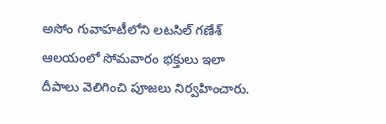అసోం గువాహటీలోని లటసిల్ గణేశ్ ఆలయంలో సోమవారం భక్తులు ఇలా దీపాలు వెలిగించి పూజలు నిర్వహించారు.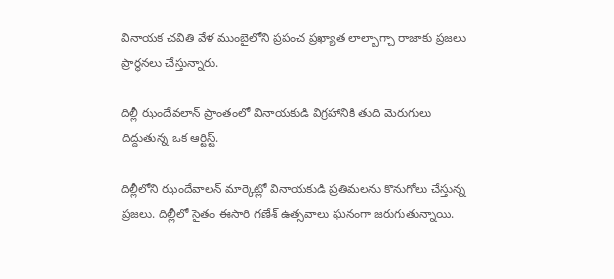వినాయక చవితి వేళ ముంబైలోని ప్రపంచ ప్రఖ్యాత లాల్బాగ్చా రాజాకు ప్రజలు ప్రార్థనలు చేస్తున్నారు.

దిల్లీ ఝందేవలాన్ ప్రాంతంలో వినాయకుడి విగ్రహానికి తుది మెరుగులు దిద్దుతున్న ఒక ఆర్టిస్ట్.

దిల్లీలోని ఝందేవాలన్ మార్కెట్లో వినాయకుడి ప్రతిమలను కొనుగోలు చేస్తున్న ప్రజలు. దిల్లీలో సైతం ఈసారి గణేశ్ ఉత్సవాలు ఘనంగా జరుగుతున్నాయి.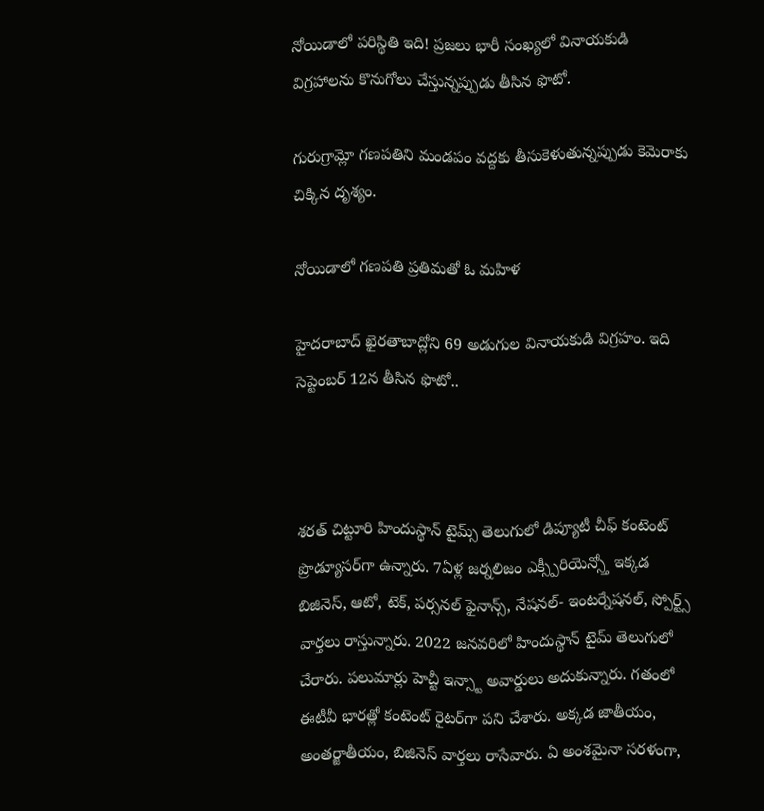నోయిడాలో పరిస్థితి ఇది! ప్రజలు భారీ సంఖ్యలో వినాయకుడి విగ్రహాలను కొనుగోలు చేస్తున్నప్పుడు తీసిన ఫొటో.

గురుగ్రామ్లో గణపతిని మండపం వద్దకు తీసుకెళుతున్నప్పుడు కెమెరాకు చిక్కిన దృశ్యం.

నోయిడాలో గణపతి ప్రతిమతో ఓ మహిళ

హైదరాబాద్ ఖైరతాబాద్లోని 69 అడుగుల వినాయకుడి విగ్రహం. ఇది సెప్టెంబర్ 12న తీసిన ఫొటో..



శరత్ చిట్టూరి హిందుస్థాన్ టైమ్స్ తెలుగులో డిప్యూటీ చీఫ్ కంటెంట్ ప్రొడ్యూసర్‌గా ఉన్నారు. 7ఏళ్ల జర్నలిజం ఎక్స్పీరియెన్స్తో ఇక్కడ బిజినెస్, ఆటో, టెక్, పర్సనల్ ఫైనాన్స్, నేషనల్- ఇంటర్నేషనల్, స్పోర్ట్స్ వార్తలు రాస్తున్నారు. 2022 జనవరిలో హిందుస్థాన్ టైమ్ తెలుగులో చేరారు. పలుమార్లు హెచ్టీ ఇన్స్టా అవార్డులు అదుకున్నారు. గతంలో ఈటీవీ భారత్లో కంటెంట్ రైటర్‌గా పని చేశారు. అక్కడ జాతీయం, అంతర్జాతీయం, బిజినెస్ వార్తలు రాసేవారు. ఏ అంశమైనా సరళంగా,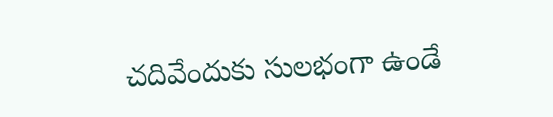చదివేందుకు సులభంగా ఉండే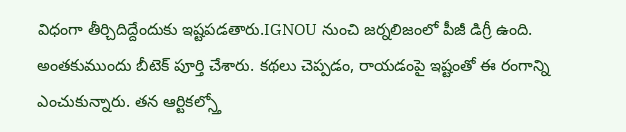విధంగా తీర్చిదిద్దేందుకు ఇష్టపడతారు.IGNOU నుంచి జర్నలిజంలో పీజీ డిగ్రీ ఉంది. అంతకుముందు బీటెక్ పూర్తి చేశారు. కథలు చెప్పడం, రాయడంపై ఇష్టంతో ఈ రంగాన్ని ఎంచుకున్నారు. తన ఆర్టికల్స్తో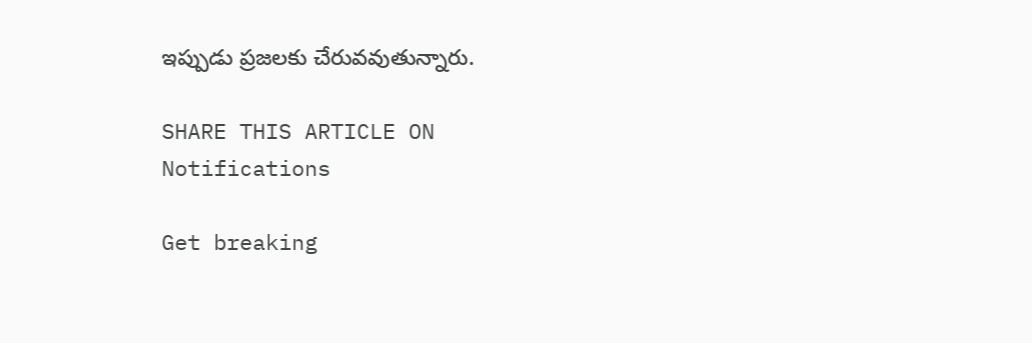ఇప్పుడు ప్రజలకు చేరువవుతున్నారు.

SHARE THIS ARTICLE ON
Notifications

Get breaking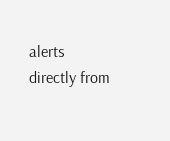alerts directly from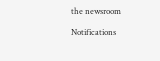the newsroom

Notifications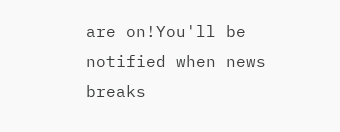are on!You'll be notified when news breaks